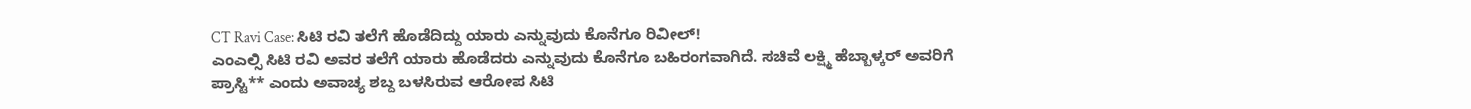CT Ravi Case: ಸಿಟಿ ರವಿ ತಲೆಗೆ ಹೊಡೆದಿದ್ದು ಯಾರು ಎನ್ನುವುದು ಕೊನೆಗೂ ರಿವೀಲ್!
ಎಂಎಲ್ಸಿ ಸಿಟಿ ರವಿ ಅವರ ತಲೆಗೆ ಯಾರು ಹೊಡೆದರು ಎನ್ನುವುದು ಕೊನೆಗೂ ಬಹಿರಂಗವಾಗಿದೆ. ಸಚಿವೆ ಲಕ್ಷ್ಮಿ ಹೆಬ್ಬಾಳ್ಕರ್ ಅವರಿಗೆ ಪ್ರಾಸ್ಟಿ** ಎಂದು ಅವಾಚ್ಯ ಶಬ್ದ ಬಳಸಿರುವ ಆರೋಪ ಸಿಟಿ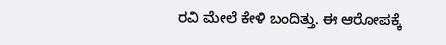ರವಿ ಮೇಲೆ ಕೇಳಿ ಬಂದಿತ್ತು. ಈ ಆರೋಪಕ್ಕೆ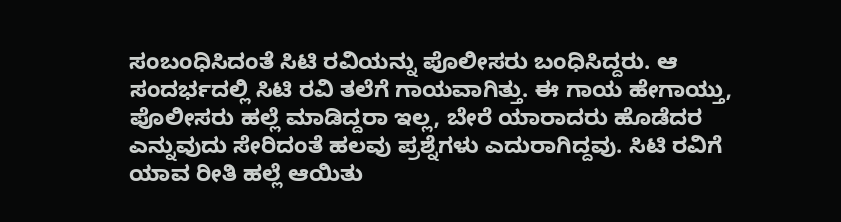ಸಂಬಂಧಿಸಿದಂತೆ ಸಿಟಿ ರವಿಯನ್ನು ಪೊಲೀಸರು ಬಂಧಿಸಿದ್ದರು. ಆ ಸಂದರ್ಭದಲ್ಲಿ ಸಿಟಿ ರವಿ ತಲೆಗೆ ಗಾಯವಾಗಿತ್ತು. ಈ ಗಾಯ ಹೇಗಾಯ್ತು, ಪೊಲೀಸರು ಹಲ್ಲೆ ಮಾಡಿದ್ದರಾ ಇಲ್ಲ, ಬೇರೆ ಯಾರಾದರು ಹೊಡೆದರ ಎನ್ನುವುದು ಸೇರಿದಂತೆ ಹಲವು ಪ್ರಶ್ನೆಗಳು ಎದುರಾಗಿದ್ದವು. ಸಿಟಿ ರವಿಗೆ ಯಾವ ರೀತಿ ಹಲ್ಲೆ ಆಯಿತು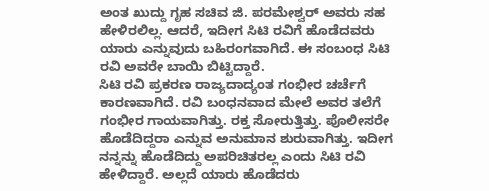ಅಂತ ಖುದ್ದು ಗೃಹ ಸಚಿವ ಜಿ. ಪರಮೇಶ್ವರ್ ಅವರು ಸಹ ಹೇಳಿರಲಿಲ್ಲ. ಆದರೆ, ಇದೀಗ ಸಿಟಿ ರವಿಗೆ ಹೊಡೆದವರು ಯಾರು ಎನ್ನುವುದು ಬಹಿರಂಗವಾಗಿದೆ. ಈ ಸಂಬಂಧ ಸಿಟಿ ರವಿ ಅವರೇ ಬಾಯಿ ಬಿಟ್ಟಿದ್ದಾರೆ.
ಸಿಟಿ ರವಿ ಪ್ರಕರಣ ರಾಜ್ಯದಾದ್ಯಂತ ಗಂಭೀರ ಚರ್ಚೆಗೆ ಕಾರಣವಾಗಿದೆ. ರವಿ ಬಂಧನವಾದ ಮೇಲೆ ಅವರ ತಲೆಗೆ ಗಂಭೀರ ಗಾಯವಾಗಿತ್ತು. ರಕ್ತ ಸೋರುತ್ತಿತ್ತು. ಪೊಲೀಸರೇ ಹೊಡೆದಿದ್ದರಾ ಎನ್ನುವ ಅನುಮಾನ ಶುರುವಾಗಿತ್ತು. ಇದೀಗ ನನ್ನನ್ನು ಹೊಡೆದಿದ್ದು ಅಪರಿಚಿತರಲ್ಲ ಎಂದು ಸಿಟಿ ರವಿ ಹೇಳಿದ್ದಾರೆ. ಅಲ್ಲದೆ ಯಾರು ಹೊಡೆದರು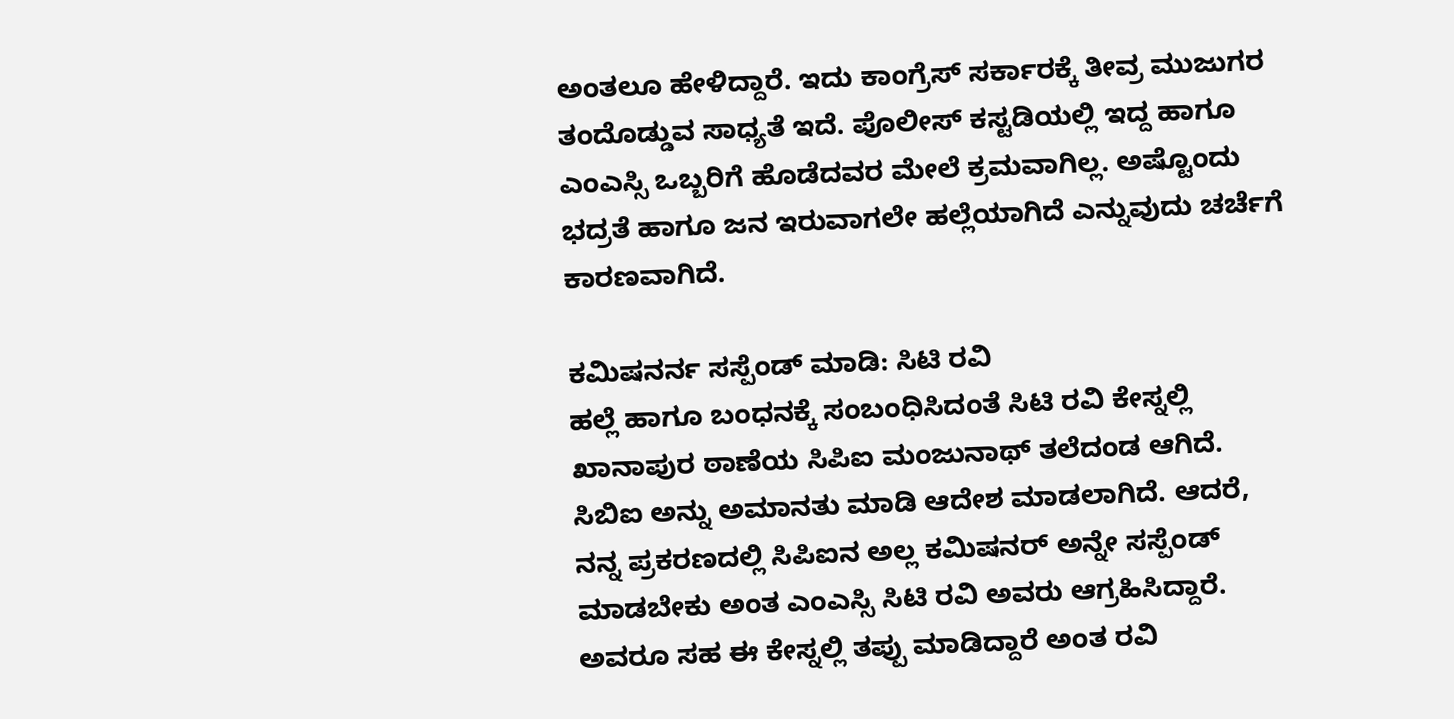ಅಂತಲೂ ಹೇಳಿದ್ದಾರೆ. ಇದು ಕಾಂಗ್ರೆಸ್ ಸರ್ಕಾರಕ್ಕೆ ತೀವ್ರ ಮುಜುಗರ ತಂದೊಡ್ಡುವ ಸಾಧ್ಯತೆ ಇದೆ. ಪೊಲೀಸ್ ಕಸ್ಟಡಿಯಲ್ಲಿ ಇದ್ದ ಹಾಗೂ ಎಂಎಸ್ಸಿ ಒಬ್ಬರಿಗೆ ಹೊಡೆದವರ ಮೇಲೆ ಕ್ರಮವಾಗಿಲ್ಲ. ಅಷ್ಟೊಂದು ಭದ್ರತೆ ಹಾಗೂ ಜನ ಇರುವಾಗಲೇ ಹಲ್ಲೆಯಾಗಿದೆ ಎನ್ನುವುದು ಚರ್ಚೆಗೆ ಕಾರಣವಾಗಿದೆ.

ಕಮಿಷನರ್ನ ಸಸ್ಪೆಂಡ್ ಮಾಡಿ: ಸಿಟಿ ರವಿ
ಹಲ್ಲೆ ಹಾಗೂ ಬಂಧನಕ್ಕೆ ಸಂಬಂಧಿಸಿದಂತೆ ಸಿಟಿ ರವಿ ಕೇಸ್ನಲ್ಲಿ ಖಾನಾಪುರ ಠಾಣೆಯ ಸಿಪಿಐ ಮಂಜುನಾಥ್ ತಲೆದಂಡ ಆಗಿದೆ. ಸಿಬಿಐ ಅನ್ನು ಅಮಾನತು ಮಾಡಿ ಆದೇಶ ಮಾಡಲಾಗಿದೆ. ಆದರೆ, ನನ್ನ ಪ್ರಕರಣದಲ್ಲಿ ಸಿಪಿಐನ ಅಲ್ಲ ಕಮಿಷನರ್ ಅನ್ನೇ ಸಸ್ಪೆಂಡ್ ಮಾಡಬೇಕು ಅಂತ ಎಂಎಸ್ಸಿ ಸಿಟಿ ರವಿ ಅವರು ಆಗ್ರಹಿಸಿದ್ದಾರೆ. ಅವರೂ ಸಹ ಈ ಕೇಸ್ನಲ್ಲಿ ತಪ್ಪು ಮಾಡಿದ್ದಾರೆ ಅಂತ ರವಿ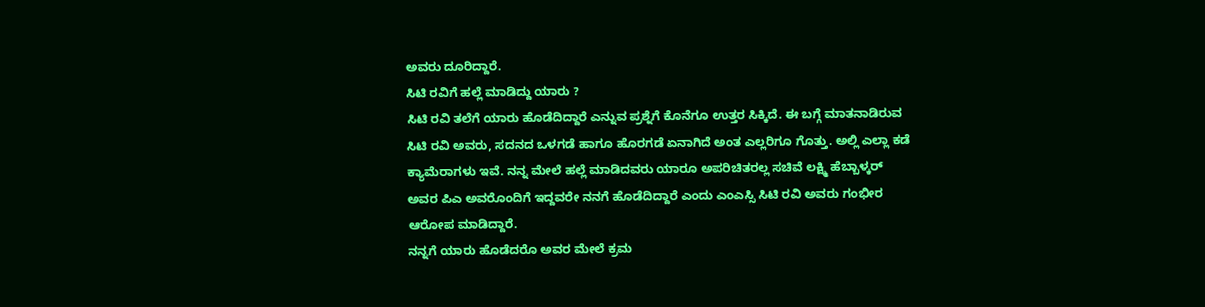ಅವರು ದೂರಿದ್ದಾರೆ.
ಸಿಟಿ ರವಿಗೆ ಹಲ್ಲೆ ಮಾಡಿದ್ದು ಯಾರು ?
ಸಿಟಿ ರವಿ ತಲೆಗೆ ಯಾರು ಹೊಡೆದಿದ್ದಾರೆ ಎನ್ನುವ ಪ್ರಶ್ನೆಗೆ ಕೊನೆಗೂ ಉತ್ತರ ಸಿಕ್ಕಿದೆ. ಈ ಬಗ್ಗೆ ಮಾತನಾಡಿರುವ ಸಿಟಿ ರವಿ ಅವರು, ಸದನದ ಒಳಗಡೆ ಹಾಗೂ ಹೊರಗಡೆ ಏನಾಗಿದೆ ಅಂತ ಎಲ್ಲರಿಗೂ ಗೊತ್ತು. ಅಲ್ಲಿ ಎಲ್ಲಾ ಕಡೆ ಕ್ಯಾಮೆರಾಗಳು ಇವೆ. ನನ್ನ ಮೇಲೆ ಹಲ್ಲೆ ಮಾಡಿದವರು ಯಾರೂ ಅಪರಿಚಿತರಲ್ಲ ಸಚಿವೆ ಲಕ್ಷ್ಮಿ ಹೆಬ್ಬಾಳ್ಕರ್ ಅವರ ಪಿಎ ಅವರೊಂದಿಗೆ ಇದ್ದವರೇ ನನಗೆ ಹೊಡೆದಿದ್ದಾರೆ ಎಂದು ಎಂಎಸ್ಸಿ ಸಿಟಿ ರವಿ ಅವರು ಗಂಭೀರ ಆರೋಪ ಮಾಡಿದ್ದಾರೆ.
ನನ್ನಗೆ ಯಾರು ಹೊಡೆದರೊ ಅವರ ಮೇಲೆ ಕ್ರಮ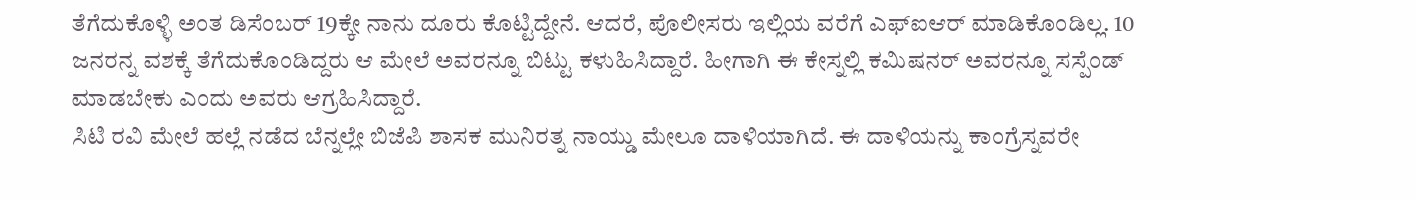ತೆಗೆದುಕೊಳ್ಳಿ ಅಂತ ಡಿಸೆಂಬರ್ 19ಕ್ಕೇ ನಾನು ದೂರು ಕೊಟ್ಟಿದ್ದೇನೆ. ಆದರೆ, ಪೊಲೀಸರು ಇಲ್ಲಿಯ ವರೆಗೆ ಎಫ್ಐಆರ್ ಮಾಡಿಕೊಂಡಿಲ್ಲ. 10 ಜನರನ್ನ ವಶಕ್ಕೆ ತೆಗೆದುಕೊಂಡಿದ್ದರು ಆ ಮೇಲೆ ಅವರನ್ನೂ ಬಿಟ್ಟು ಕಳುಹಿಸಿದ್ದಾರೆ. ಹೀಗಾಗಿ ಈ ಕೇಸ್ನಲ್ಲಿ ಕಮಿಷನರ್ ಅವರನ್ನೂ ಸಸ್ಪೆಂಡ್ ಮಾಡಬೇಕು ಎಂದು ಅವರು ಆಗ್ರಹಿಸಿದ್ದಾರೆ.
ಸಿಟಿ ರವಿ ಮೇಲೆ ಹಲ್ಲೆ ನಡೆದ ಬೆನ್ನಲ್ಲೇ ಬಿಜೆಪಿ ಶಾಸಕ ಮುನಿರತ್ನ ನಾಯ್ಡು ಮೇಲೂ ದಾಳಿಯಾಗಿದೆ. ಈ ದಾಳಿಯನ್ನು ಕಾಂಗ್ರೆಸ್ನವರೇ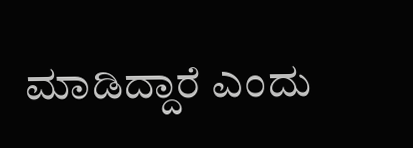ಮಾಡಿದ್ದಾರೆ ಎಂದು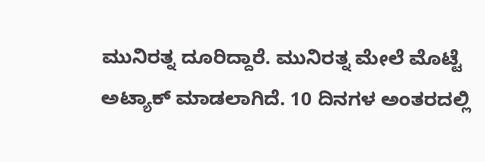ಮುನಿರತ್ನ ದೂರಿದ್ದಾರೆ. ಮುನಿರತ್ನ ಮೇಲೆ ಮೊಟ್ಟೆ ಅಟ್ಯಾಕ್ ಮಾಡಲಾಗಿದೆ. 10 ದಿನಗಳ ಅಂತರದಲ್ಲಿ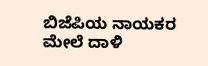ಬಿಜೆಪಿಯ ನಾಯಕರ ಮೇಲೆ ದಾಳಿ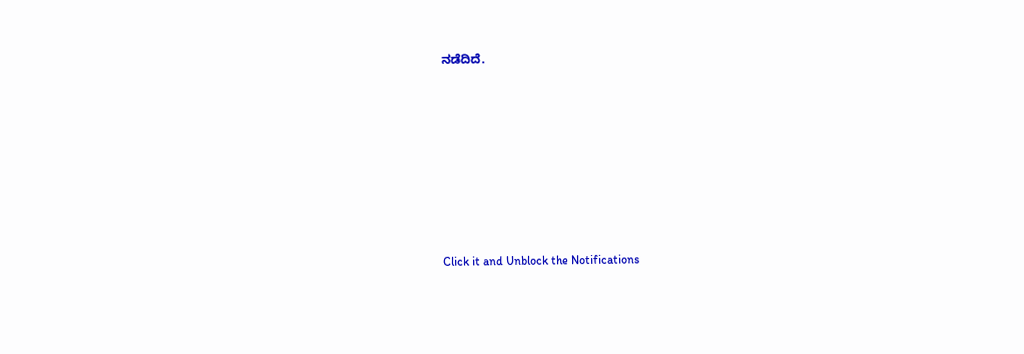ನಡೆದಿದೆ.












Click it and Unblock the Notifications